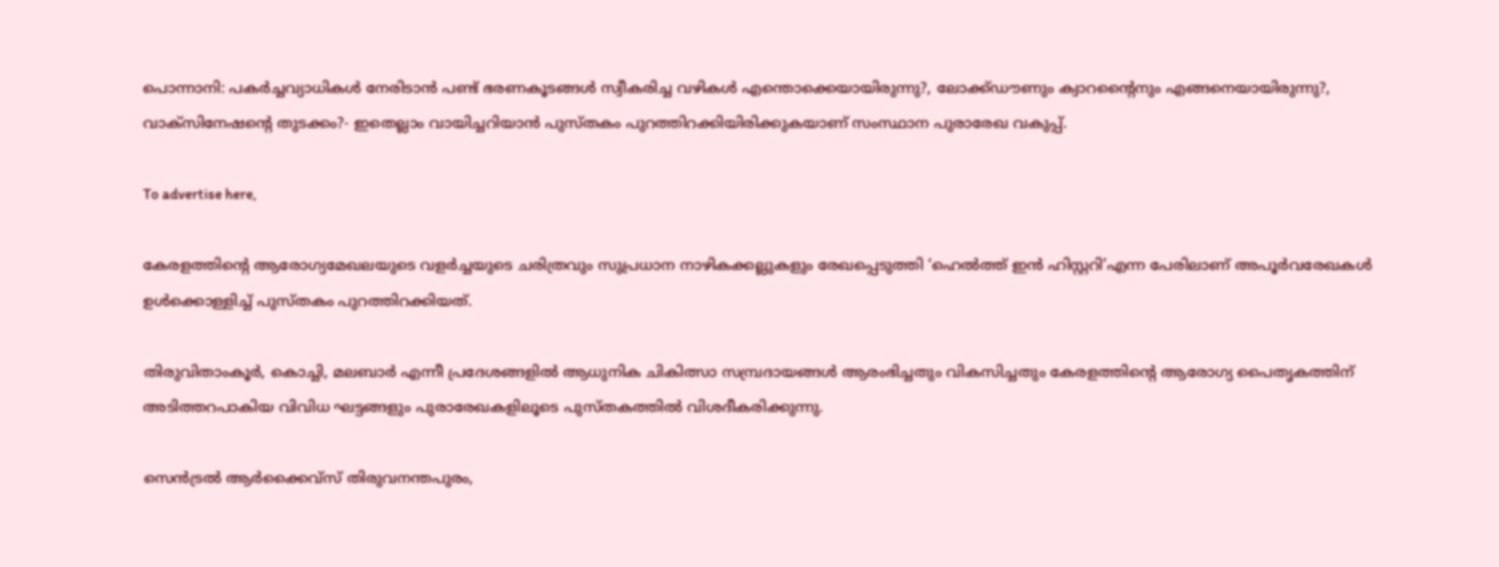പൊന്നാനി: പകർച്ചവ്യാധികൾ നേരിടാൻ പണ്ട് ഭരണകൂടങ്ങൾ സ്വീകരിച്ച വഴികൾ എന്തൊക്കെയായിരുന്നു?, ലോക്ക്ഡൗണും ക്വാറന്റൈനും എങ്ങനെയായിരുന്നു?, വാക്സിനേഷന്റെ തുടക്കം?- ഇതെല്ലാം വായിച്ചറിയാൻ പുസ്തകം പുറത്തിറക്കിയിരിക്കുകയാണ് സംസ്ഥാന പുരാരേഖ വകുപ്പ്.

To advertise here,

കേരളത്തിന്റെ ആരോഗ്യമേഖലയുടെ വളർച്ചയുടെ ചരിത്രവും സുപ്രധാന നാഴികക്കല്ലുകളും രേഖപ്പെടുത്തി ‘ഹെൽത്ത് ഇൻ ഹിസ്റ്ററി’എന്ന പേരിലാണ് അപൂർവരേഖകൾ ഉൾക്കൊള്ളിച്ച് പുസ്തകം പുറത്തിറക്കിയത്.

തിരുവിതാംകൂർ, കൊച്ചി, മലബാർ എന്നീ പ്രദേശങ്ങളിൽ ആധുനിക ചികിത്സാ സമ്പ്രദായങ്ങൾ ആരംഭിച്ചതും വികസിച്ചതും കേരളത്തിന്റെ ആരോഗ്യ പൈതൃകത്തിന് അടിത്തറപാകിയ വിവിധ ഘട്ടങ്ങളും പുരാരേഖകളിലൂടെ പുസ്തകത്തിൽ വിശദീകരിക്കുന്നു.

സെൻട്രൽ ആർക്കൈവ്‌സ് തിരുവനന്തപുരം,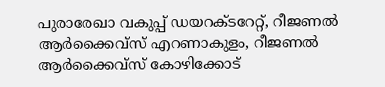പുരാരേഖാ വകുപ്പ് ഡയറക്ടറേറ്റ്, റീജണൽ ആർക്കൈവ്‌സ് എറണാകുളം, റീജണൽ ആർക്കൈവ്‌സ് കോഴിക്കോട്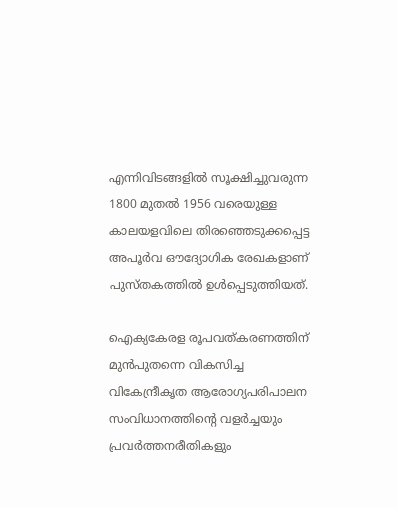എന്നിവിടങ്ങളിൽ സൂക്ഷിച്ചുവരുന്ന 1800 മുതൽ 1956 വരെയുള്ള കാലയളവിലെ തിരഞ്ഞെടുക്കപ്പെട്ട അപൂർവ ഔദ്യോഗിക രേഖകളാണ് പുസ്തകത്തിൽ ഉൾപ്പെടുത്തിയത്.

ഐക്യകേരള രൂപവത്കരണത്തിന് മുൻപുതന്നെ വികസിച്ച വികേന്ദ്രീകൃത ആരോഗ്യപരിപാലന സംവിധാനത്തിന്റെ വളർച്ചയും പ്രവർത്തനരീതികളും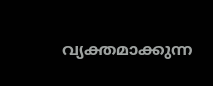വ്യക്തമാക്കുന്ന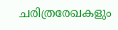ചരിത്രരേഖകളും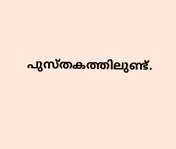പുസ്തകത്തിലുണ്ട്.